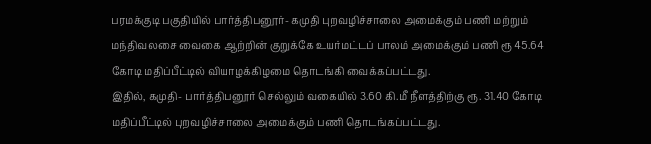பரமக்குடி பகுதியில் பார்த்திபனூர்- கமுதி புறவழிச்சாலை அமைக்கும் பணி மற்றும் மந்திவலசை வைகை ஆற்றின் குறுக்கே உயர்மட்டப் பாலம் அமைக்கும் பணி ரூ 45.64 கோடி மதிப்பீட்டில் வியாழக்கிழமை தொடங்கி வைக்கப்பட்டது.
இதில், கமுதி- பார்த்திபனூர் செல்லும் வகையில் 3.60 கி.மீ நீளத்திற்கு ரூ. 31.40 கோடி மதிப்பீட்டில் புறவழிச்சாலை அமைக்கும் பணி தொடங்கப்பட்டது.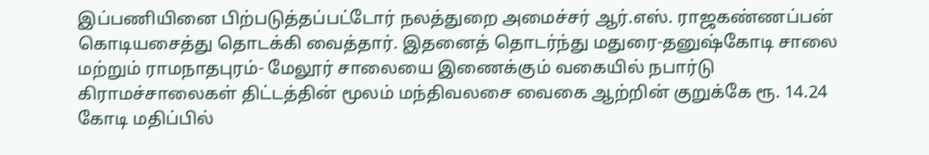இப்பணியினை பிற்படுத்தப்பட்டோர் நலத்துறை அமைச்சர் ஆர்.எஸ். ராஜகண்ணப்பன் கொடியசைத்து தொடக்கி வைத்தார். இதனைத் தொடர்ந்து மதுரை-தனுஷ்கோடி சாலை மற்றும் ராமநாதபுரம்- மேலூர் சாலையை இணைக்கும் வகையில் நபார்டு கிராமச்சாலைகள் திட்டத்தின் மூலம் மந்திவலசை வைகை ஆற்றின் குறுக்கே ரூ. 14.24 கோடி மதிப்பில்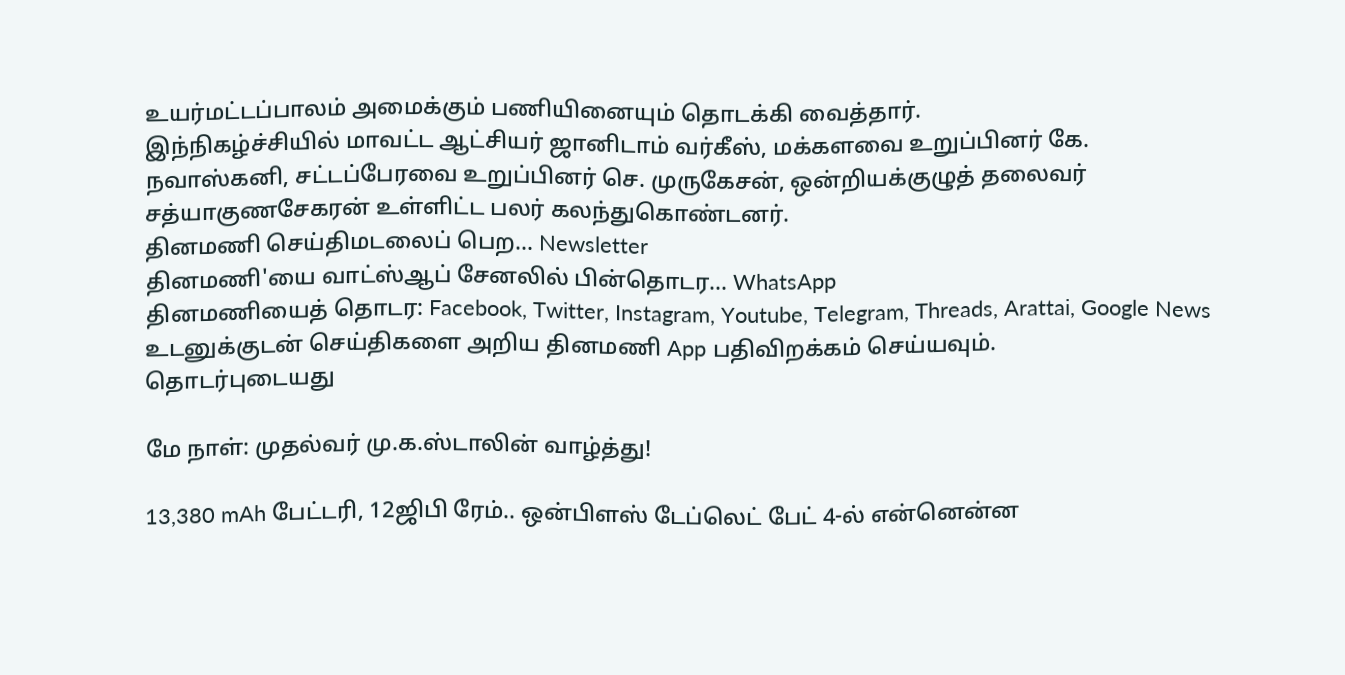உயர்மட்டப்பாலம் அமைக்கும் பணியினையும் தொடக்கி வைத்தார்.
இந்நிகழ்ச்சியில் மாவட்ட ஆட்சியர் ஜானிடாம் வர்கீஸ், மக்களவை உறுப்பினர் கே. நவாஸ்கனி, சட்டப்பேரவை உறுப்பினர் செ. முருகேசன், ஒன்றியக்குழுத் தலைவர் சத்யாகுணசேகரன் உள்ளிட்ட பலர் கலந்துகொண்டனர்.
தினமணி செய்திமடலைப் பெற... Newsletter
தினமணி'யை வாட்ஸ்ஆப் சேனலில் பின்தொடர... WhatsApp
தினமணியைத் தொடர: Facebook, Twitter, Instagram, Youtube, Telegram, Threads, Arattai, Google News
உடனுக்குடன் செய்திகளை அறிய தினமணி App பதிவிறக்கம் செய்யவும்.
தொடர்புடையது

மே நாள்: முதல்வர் மு.க.ஸ்டாலின் வாழ்த்து!

13,380 mAh பேட்டரி, 12ஜிபி ரேம்.. ஒன்பிளஸ் டேப்லெட் பேட் 4-ல் என்னென்ன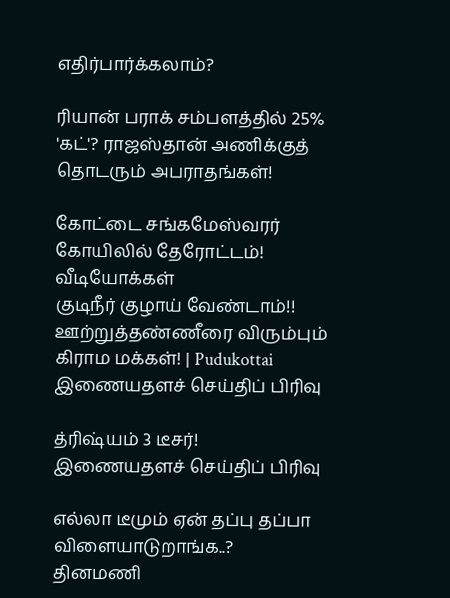எதிர்பார்க்கலாம்?

ரியான் பராக் சம்பளத்தில் 25% 'கட்'? ராஜஸ்தான் அணிக்குத் தொடரும் அபராதங்கள்!

கோட்டை சங்கமேஸ்வரர் கோயிலில் தேரோட்டம்!
வீடியோக்கள்
குடிநீர் குழாய் வேண்டாம்!! ஊற்றுத்தண்ணீரை விரும்பும் கிராம மக்கள்! | Pudukottai
இணையதளச் செய்திப் பிரிவு

த்ரிஷ்யம் 3 டீசர்!
இணையதளச் செய்திப் பிரிவு

எல்லா டீமும் ஏன் தப்பு தப்பா விளையாடுறாங்க..?
தினமணி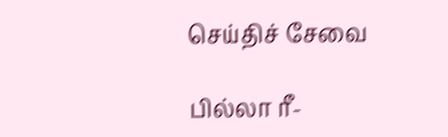செய்திச் சேவை

பில்லா ரீ-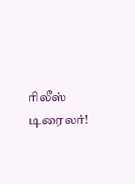ரிலீஸ் டிரைலர்!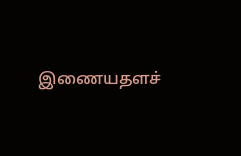இணையதளச்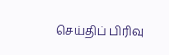செய்திப் பிரிவு